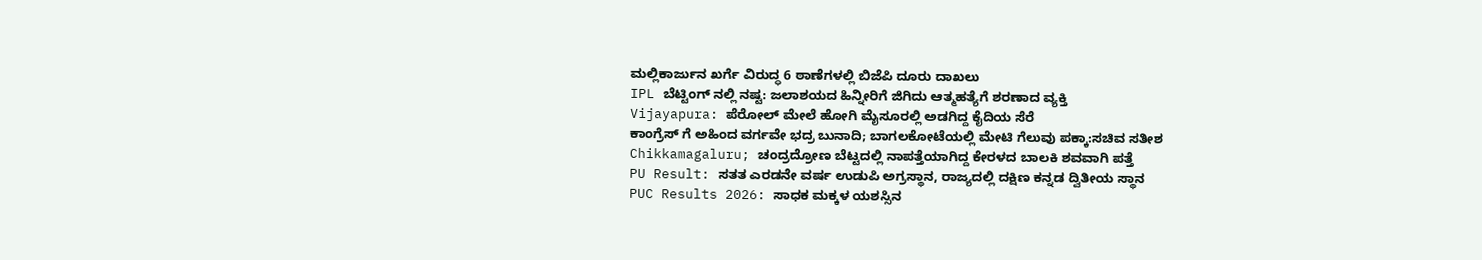ಮಲ್ಲಿಕಾರ್ಜುನ ಖರ್ಗೆ ವಿರುದ್ಧ 6 ಠಾಣೆಗಳಲ್ಲಿ ಬಿಜೆಪಿ ದೂರು ದಾಖಲು
IPL ಬೆಟ್ಟಿಂಗ್ ನಲ್ಲಿ ನಷ್ಟ: ಜಲಾಶಯದ ಹಿನ್ನೀರಿಗೆ ಜಿಗಿದು ಆತ್ಮಹತ್ಯೆಗೆ ಶರಣಾದ ವ್ಯಕ್ತಿ
Vijayapura: ಪೆರೋಲ್ ಮೇಲೆ ಹೋಗಿ ಮೈಸೂರಲ್ಲಿ ಅಡಗಿದ್ದ ಕೈದಿಯ ಸೆರೆ
ಕಾಂಗ್ರೆಸ್ ಗೆ ಅಹಿಂದ ವರ್ಗವೇ ಭದ್ರ ಬುನಾದಿ; ಬಾಗಲಕೋಟೆಯಲ್ಲಿ ಮೇಟಿ ಗೆಲುವು ಪಕ್ಕಾ:ಸಚಿವ ಸತೀಶ
Chikkamagaluru; ಚಂದ್ರದ್ರೋಣ ಬೆಟ್ಟದಲ್ಲಿ ನಾಪತ್ತೆಯಾಗಿದ್ದ ಕೇರಳದ ಬಾಲಕಿ ಶವವಾಗಿ ಪತ್ತೆ
PU Result: ಸತತ ಎರಡನೇ ವರ್ಷ ಉಡುಪಿ ಅಗ್ರಸ್ಥಾನ, ರಾಜ್ಯದಲ್ಲಿ ದಕ್ಷಿಣ ಕನ್ನಡ ದ್ವಿತೀಯ ಸ್ಥಾನ
PUC Results 2026: ಸಾಧಕ ಮಕ್ಕಳ ಯಶಸ್ಸಿನ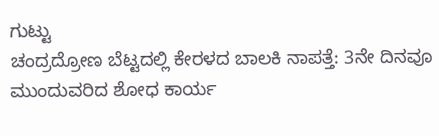ಗುಟ್ಟು
ಚಂದ್ರದ್ರೋಣ ಬೆಟ್ಟದಲ್ಲಿ ಕೇರಳದ ಬಾಲಕಿ ನಾಪತ್ತೆ: 3ನೇ ದಿನವೂ ಮುಂದುವರಿದ ಶೋಧ ಕಾರ್ಯ